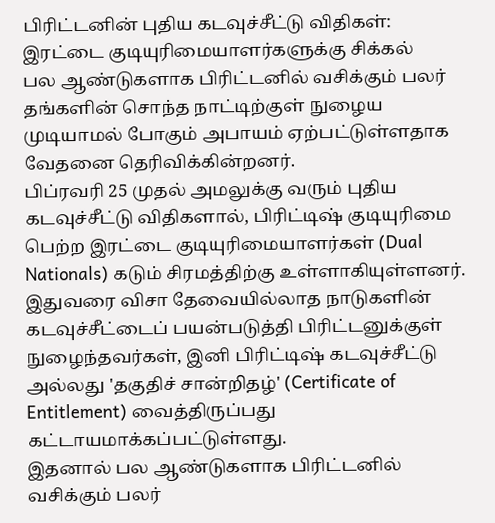பிரிட்டனின் புதிய கடவுச்சீட்டு விதிகள்: இரட்டை குடியுரிமையாளர்களுக்கு சிக்கல்
பல ஆண்டுகளாக பிரிட்டனில் வசிக்கும் பலர் தங்களின் சொந்த நாட்டிற்குள் நுழைய முடியாமல் போகும் அபாயம் ஏற்பட்டுள்ளதாக வேதனை தெரிவிக்கின்றனர்.
பிப்ரவரி 25 முதல் அமலுக்கு வரும் புதிய கடவுச்சீட்டு விதிகளால், பிரிட்டிஷ் குடியுரிமை பெற்ற இரட்டை குடியுரிமையாளர்கள் (Dual Nationals) கடும் சிரமத்திற்கு உள்ளாகியுள்ளனர்.
இதுவரை விசா தேவையில்லாத நாடுகளின் கடவுச்சீட்டைப் பயன்படுத்தி பிரிட்டனுக்குள் நுழைந்தவர்கள், இனி பிரிட்டிஷ் கடவுச்சீட்டு அல்லது 'தகுதிச் சான்றிதழ்' (Certificate of Entitlement) வைத்திருப்பது கட்டாயமாக்கப்பட்டுள்ளது.
இதனால் பல ஆண்டுகளாக பிரிட்டனில் வசிக்கும் பலர்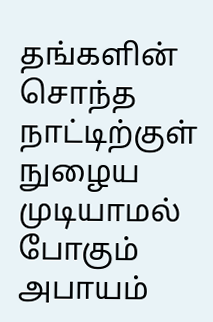தங்களின் சொந்த நாட்டிற்குள் நுழைய முடியாமல் போகும் அபாயம்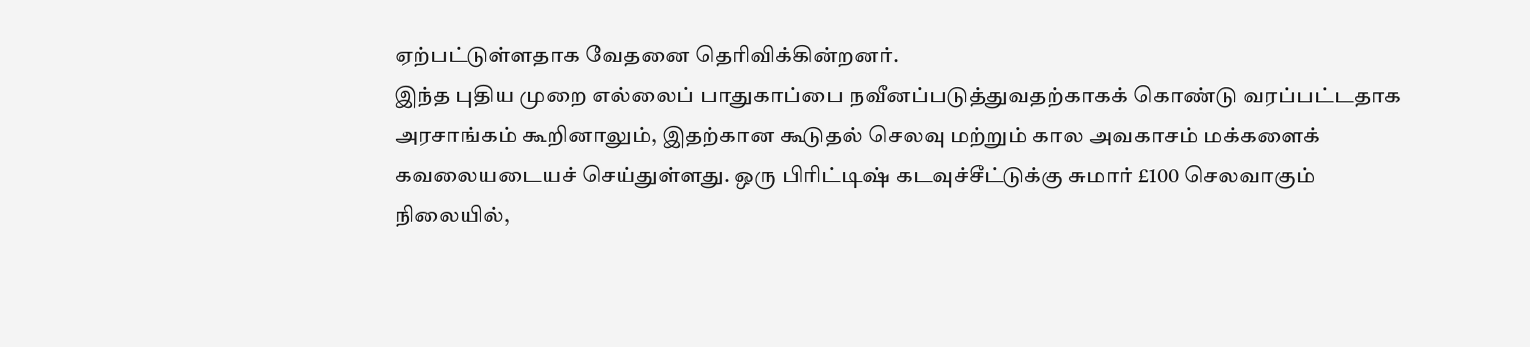ஏற்பட்டுள்ளதாக வேதனை தெரிவிக்கின்றனர்.
இந்த புதிய முறை எல்லைப் பாதுகாப்பை நவீனப்படுத்துவதற்காகக் கொண்டு வரப்பட்டதாக அரசாங்கம் கூறினாலும், இதற்கான கூடுதல் செலவு மற்றும் கால அவகாசம் மக்களைக் கவலையடையச் செய்துள்ளது. ஒரு பிரிட்டிஷ் கடவுச்சீட்டுக்கு சுமார் £100 செலவாகும் நிலையில்,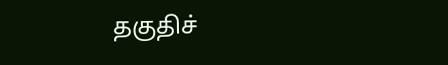தகுதிச்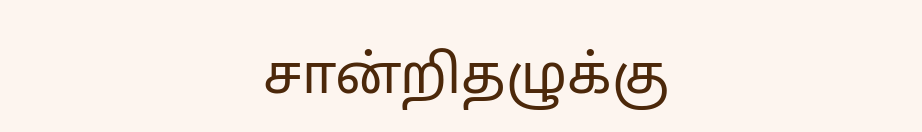சான்றிதழுக்கு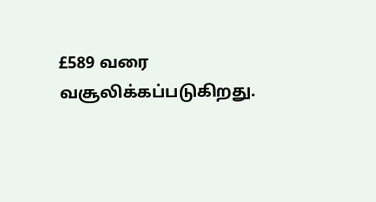£589 வரை வசூலிக்கப்படுகிறது.